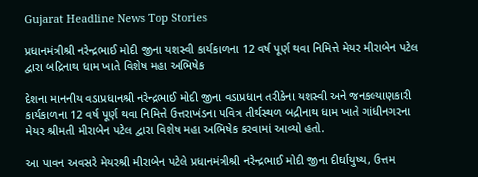Gujarat Headline News Top Stories

પ્રધાનમંત્રીશ્રી નરેન્દ્રભાઈ મોદી જીના યશસ્વી કાર્યકાળના 12 વર્ષ પૂર્ણ થવા નિમિત્તે મેયર મીરાબેન પટેલ દ્વારા બદ્રિનાથ ધામ ખાતે વિશેષ મહા અભિષેક

દેશના માનનીય વડાપ્રધાનશ્રી નરેન્દ્રભાઈ મોદી જીના વડાપ્રધાન તરીકેના યશસ્વી અને જનકલ્યાણકારી કાર્યકાળના 12 વર્ષ પૂર્ણ થવા નિમિત્તે ઉત્તરાખંડના પવિત્ર તીર્થસ્થળ બદ્રીનાથ ધામ ખાતે ગાંધીનગરના મેયર શ્રીમતી મીરાબેન પટેલ દ્વારા વિશેષ મહા અભિષેક કરવામાં આવ્યો હતો.

આ પાવન અવસરે મેયરશ્રી મીરાબેન પટેલે પ્રધાનમંત્રીશ્રી નરેન્દ્રભાઈ મોદી જીના દીર્ઘાયુષ્ય, ઉત્તમ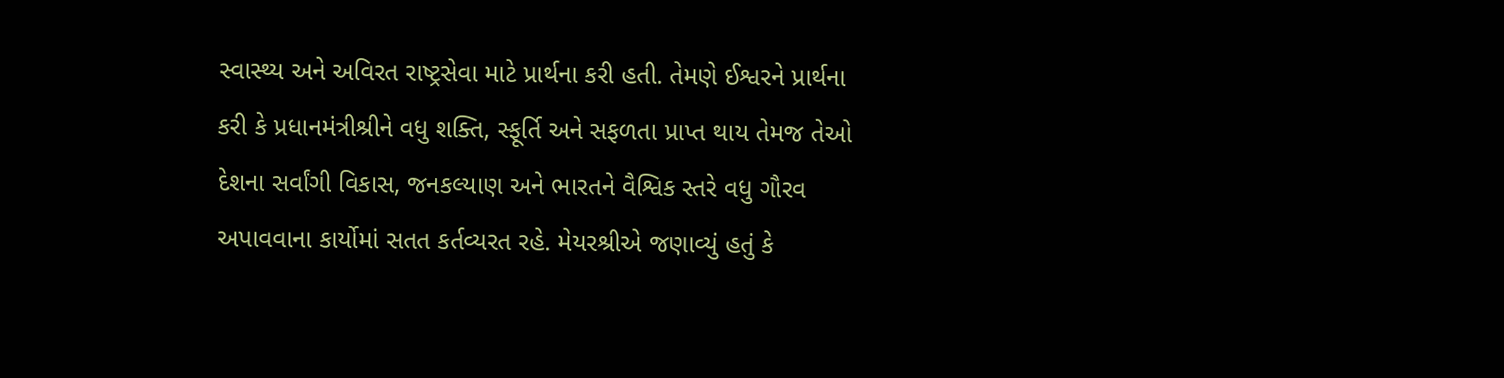સ્વાસ્થ્ય અને અવિરત રાષ્ટ્રસેવા માટે પ્રાર્થના કરી હતી. તેમણે ઈશ્વરને પ્રાર્થના કરી કે પ્રધાનમંત્રીશ્રીને વધુ શક્તિ, સ્ફૂર્તિ અને સફળતા પ્રાપ્ત થાય તેમજ તેઓ દેશના સર્વાંગી વિકાસ, જનકલ્યાણ અને ભારતને વૈશ્વિક સ્તરે વધુ ગૌરવ અપાવવાના કાર્યોમાં સતત કર્તવ્યરત રહે. મેયરશ્રીએ જણાવ્યું હતું કે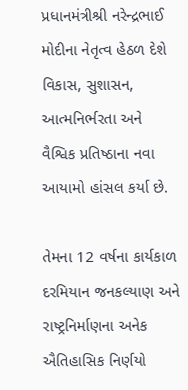પ્રધાનમંત્રીશ્રી નરેન્દ્રભાઈ મોદીના નેતૃત્વ હેઠળ દેશે વિકાસ, સુશાસન, આત્મનિર્ભરતા અને વૈશ્વિક પ્રતિષ્ઠાના નવા આયામો હાંસલ કર્યા છે.

તેમના 12 વર્ષના કાર્યકાળ દરમિયાન જનકલ્યાણ અને રાષ્ટ્રનિર્માણના અનેક ઐતિહાસિક નિર્ણયો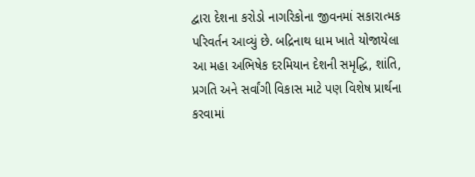દ્વારા દેશના કરોડો નાગરિકોના જીવનમાં સકારાત્મક પરિવર્તન આવ્યું છે. બદ્રિનાથ ધામ ખાતે યોજાયેલા આ મહા અભિષેક દરમિયાન દેશની સમૃદ્ધિ, શાંતિ, પ્રગતિ અને સર્વાંગી વિકાસ માટે પણ વિશેષ પ્રાર્થના કરવામાં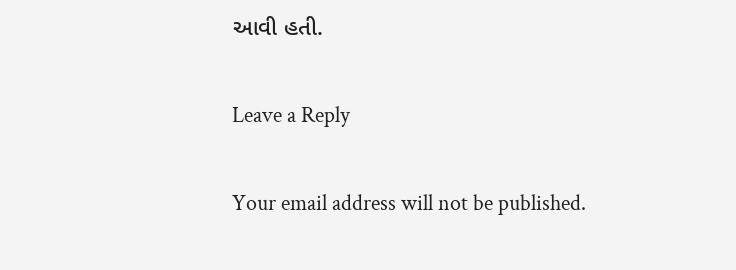આવી હતી.

Leave a Reply

Your email address will not be published.